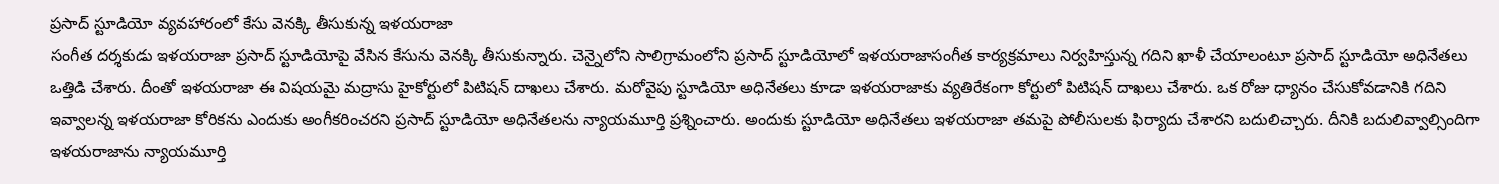ప్రసాద్ స్టూడియో వ్యవహారంలో కేసు వెనక్కి తీసుకున్న ఇళయరాజా
సంగీత దర్శకుడు ఇళయరాజా ప్రసాద్ స్టూడియోపై వేసిన కేసును వెనక్కి తీసుకున్నారు. చెన్నైలోని సాలిగ్రామంలోని ప్రసాద్ స్టూడియోలో ఇళయరాజాసంగీత కార్యక్రమాలు నిర్వహిస్తున్న గదిని ఖాళీ చేయాలంటూ ప్రసాద్ స్టూడియో అధినేతలు ఒత్తిడి చేశారు. దీంతో ఇళయరాజా ఈ విషయమై మద్రాసు హైకోర్టులో పిటిషన్ దాఖలు చేశారు. మరోవైపు స్టూడియో అధినేతలు కూడా ఇళయరాజాకు వ్యతిరేకంగా కోర్టులో పిటిషన్ దాఖలు చేశారు. ఒక రోజు ధ్యానం చేసుకోవడానికి గదిని ఇవ్వాలన్న ఇళయరాజా కోరికను ఎందుకు అంగీకరించరని ప్రసాద్ స్టూడియో అధినేతలను న్యాయమూర్తి ప్రశ్నించారు. అందుకు స్టూడియో అధినేతలు ఇళయరాజా తమపై పోలీసులకు ఫిర్యాదు చేశారని బదులిచ్చారు. దీనికి బదులివ్వాల్సిందిగా ఇళయరాజాను న్యాయమూర్తి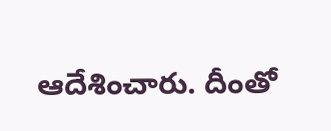ఆదేశించారు. దీంతో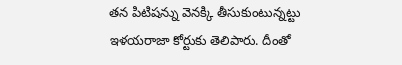తన పిటిషన్ను వెనక్కి తీసుకుంటున్నట్టు ఇళయరాజా కోర్టుకు తెలిపారు. దీంతో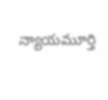న్యాయమూర్తి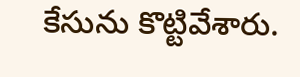కేసును కొట్టివేశారు.